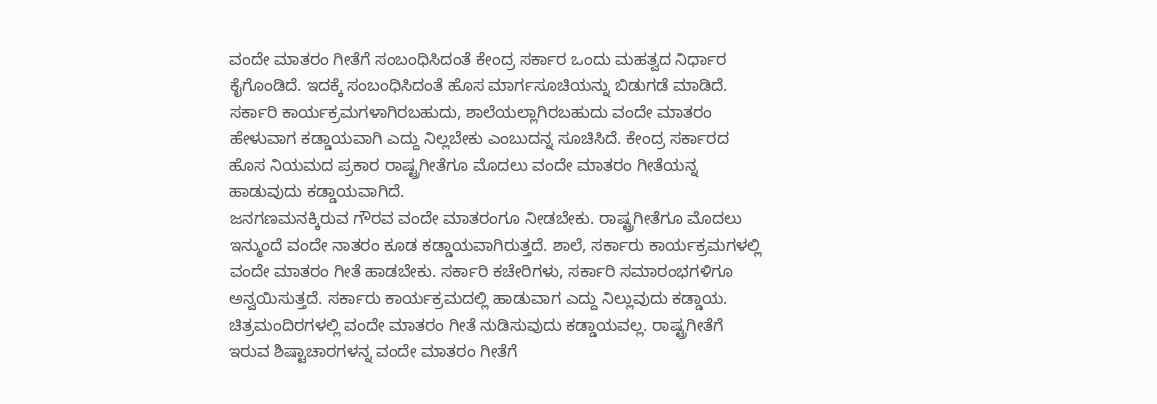ವಂದೇ ಮಾತರಂ ಗೀತೆಗೆ ಸಂಬಂಧಿಸಿದಂತೆ ಕೇಂದ್ರ ಸರ್ಕಾರ ಒಂದು ಮಹತ್ವದ ನಿರ್ಧಾರ ಕೈಗೊಂಡಿದೆ. ಇದಕ್ಕೆ ಸಂಬಂಧಿಸಿದಂತೆ ಹೊಸ ಮಾರ್ಗಸೂಚಿಯನ್ನು ಬಿಡುಗಡೆ ಮಾಡಿದೆ. ಸರ್ಕಾರಿ ಕಾರ್ಯಕ್ರಮಗಳಾಗಿರಬಹುದು, ಶಾಲೆಯಲ್ಲಾಗಿರಬಹುದು ವಂದೇ ಮಾತರಂ ಹೇಳುವಾಗ ಕಡ್ಡಾಯವಾಗಿ ಎದ್ದು ನಿಲ್ಲಬೇಕು ಎಂಬುದನ್ನ ಸೂಚಿಸಿದೆ. ಕೇಂದ್ರ ಸರ್ಕಾರದ ಹೊಸ ನಿಯಮದ ಪ್ರಕಾರ ರಾಷ್ಟ್ರಗೀತೆಗೂ ಮೊದಲು ವಂದೇ ಮಾತರಂ ಗೀತೆಯನ್ನ ಹಾಡುವುದು ಕಡ್ಡಾಯವಾಗಿದೆ.
ಜನಗಣಮನಕ್ಕಿರುವ ಗೌರವ ವಂದೇ ಮಾತರಂಗೂ ನೀಡಬೇಕು. ರಾಷ್ಟ್ರಗೀತೆಗೂ ಮೊದಲು ಇನ್ಮುಂದೆ ವಂದೇ ನಾತರಂ ಕೂಡ ಕಡ್ಡಾಯವಾಗಿರುತ್ತದೆ. ಶಾಲೆ, ಸರ್ಕಾರು ಕಾರ್ಯಕ್ರಮಗಳಲ್ಲಿ ವಂದೇ ಮಾತರಂ ಗೀತೆ ಹಾಡಬೇಕು. ಸರ್ಕಾರಿ ಕಚೇರಿಗಳು, ಸರ್ಕಾರಿ ಸಮಾರಂಭಗಳಿಗೂ ಅನ್ವಯಿಸುತ್ತದೆ. ಸರ್ಕಾರು ಕಾರ್ಯಕ್ರಮದಲ್ಲಿ ಹಾಡುವಾಗ ಎದ್ದು ನಿಲ್ಲುವುದು ಕಡ್ಡಾಯ. ಚಿತ್ರಮಂದಿರಗಳಲ್ಲಿ ವಂದೇ ಮಾತರಂ ಗೀತೆ ನುಡಿಸುವುದು ಕಡ್ಡಾಯವಲ್ಲ. ರಾಷ್ಟ್ರಗೀತೆಗೆ ಇರುವ ಶಿಷ್ಟಾಚಾರಗಳನ್ನ ವಂದೇ ಮಾತರಂ ಗೀತೆಗೆ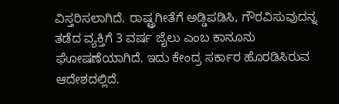ವಿಸ್ತರಿಸಲಾಗಿದೆ. ರಾಷ್ಟ್ರಗೀತೆಗೆ ಅಡ್ಡಿಪಡಿಸಿ, ಗೌರವಿಸುವುದನ್ನ ತಡೆದ ವ್ಯಕ್ತಿಗೆ 3 ವರ್ಷ ಜೈಲು ಎಂಬ ಕಾನೂನು ಘೋಷಣೆಯಾಗಿದೆ. ಇದು ಕೇಂದ್ರ ಸರ್ಕಾರ ಹೊರಡಿಸಿರುವ ಆದೇಶದಲ್ಲಿದೆ.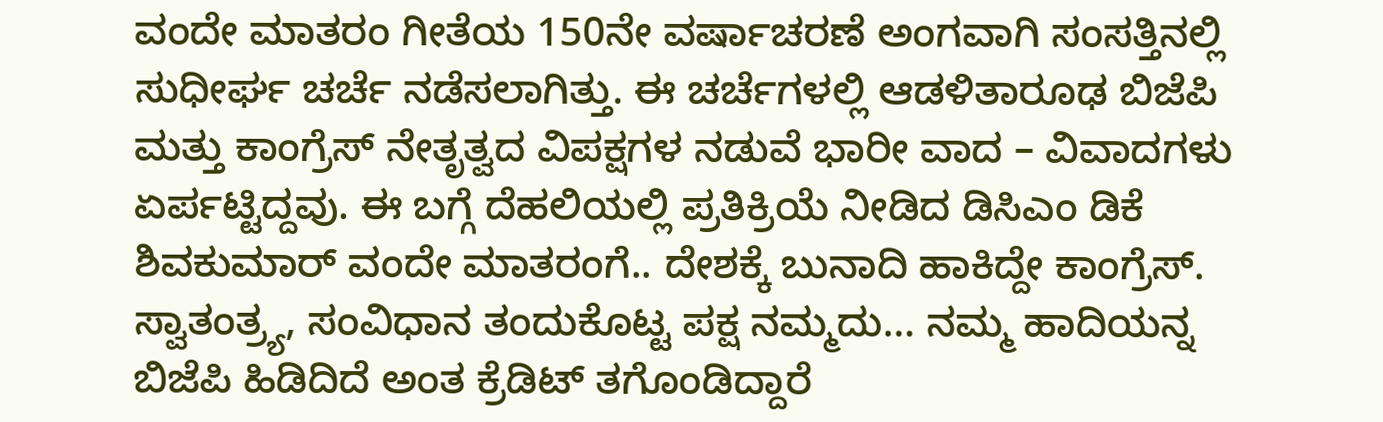ವಂದೇ ಮಾತರಂ ಗೀತೆಯ 150ನೇ ವರ್ಷಾಚರಣೆ ಅಂಗವಾಗಿ ಸಂಸತ್ತಿನಲ್ಲಿ ಸುಧೀರ್ಘ ಚರ್ಚೆ ನಡೆಸಲಾಗಿತ್ತು. ಈ ಚರ್ಚೆಗಳಲ್ಲಿ ಆಡಳಿತಾರೂಢ ಬಿಜೆಪಿ ಮತ್ತು ಕಾಂಗ್ರೆಸ್ ನೇತೃತ್ವದ ವಿಪಕ್ಷಗಳ ನಡುವೆ ಭಾರೀ ವಾದ – ವಿವಾದಗಳು ಏರ್ಪಟ್ಟಿದ್ದವು. ಈ ಬಗ್ಗೆ ದೆಹಲಿಯಲ್ಲಿ ಪ್ರತಿಕ್ರಿಯೆ ನೀಡಿದ ಡಿಸಿಎಂ ಡಿಕೆ ಶಿವಕುಮಾರ್ ವಂದೇ ಮಾತರಂಗೆ.. ದೇಶಕ್ಕೆ ಬುನಾದಿ ಹಾಕಿದ್ದೇ ಕಾಂಗ್ರೆಸ್. ಸ್ವಾತಂತ್ರ್ಯ, ಸಂವಿಧಾನ ತಂದುಕೊಟ್ಟ ಪಕ್ಷ ನಮ್ಮದು… ನಮ್ಮ ಹಾದಿಯನ್ನ ಬಿಜೆಪಿ ಹಿಡಿದಿದೆ ಅಂತ ಕ್ರೆಡಿಟ್ ತಗೊಂಡಿದ್ದಾರೆ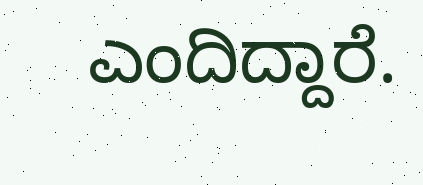ಎಂದಿದ್ದಾರೆ.